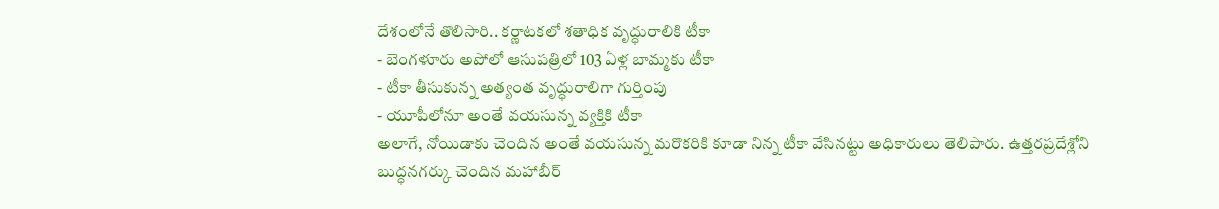దేశంలోనే తొలిసారి.. కర్ణాటకలో శతాధిక వృద్ధురాలికి టీకా
- బెంగళూరు అపోలో ఆసుపత్రిలో 103 ఏళ్ల బామ్మకు టీకా
- టీకా తీసుకున్న అత్యంత వృద్ధురాలిగా గుర్తింపు
- యూపీలోనూ అంతే వయసున్న వ్యక్తికి టీకా
అలాగే, నోయిడాకు చెందిన అంతే వయసున్న మరొకరికి కూడా నిన్న టీకా వేసినట్టు అధికారులు తెలిపారు. ఉత్తరప్రదేశ్లోని బుద్ధనగర్కు చెందిన మహాబీర్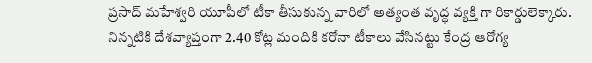ప్రసాద్ మహేశ్వరి యూపీలో టీకా తీసుకున్న వారిలో అత్యంత వృద్ధ వ్యక్తి గా రికార్డులెక్కారు. నిన్నటికి దేశవ్యాప్తంగా 2.40 కోట్ల మందికి కరోనా టీకాలు వేసినట్టు కేంద్ర ఆరోగ్య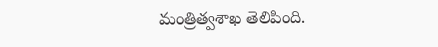మంత్రిత్వశాఖ తెలిపింది.